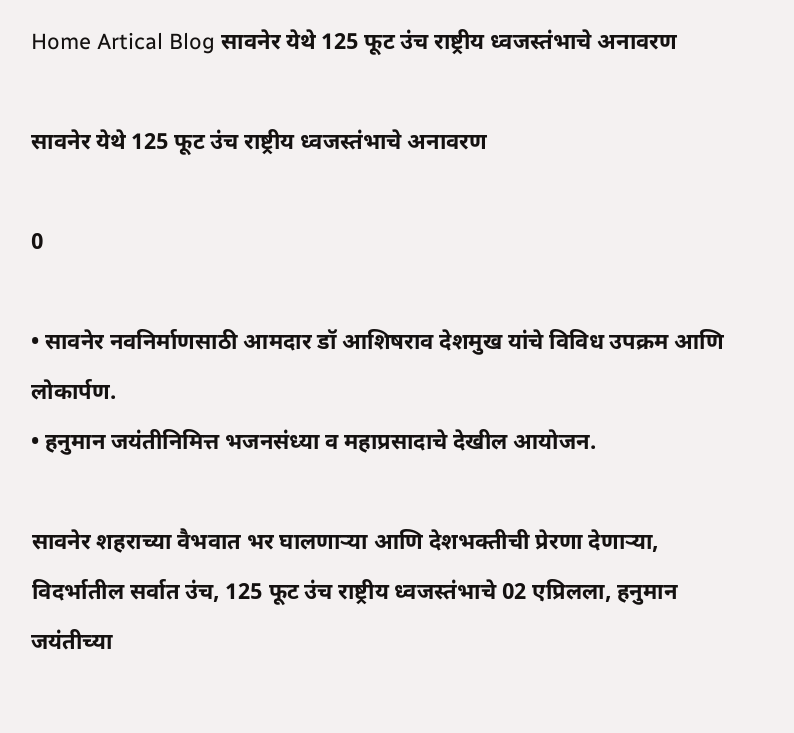Home Artical Blog सावनेर येथे 125 फूट उंच राष्ट्रीय ध्वजस्तंभाचे अनावरण

सावनेर येथे 125 फूट उंच राष्ट्रीय ध्वजस्तंभाचे अनावरण

0

• सावनेर नवनिर्माणसाठी आमदार डॉ आशिषराव देशमुख यांचे विविध उपक्रम आणि लोकार्पण.
• हनुमान जयंतीनिमित्त भजनसंध्या व महाप्रसादाचे देखील आयोजन.

सावनेर शहराच्या वैभवात भर घालणाऱ्या आणि देशभक्तीची प्रेरणा देणाऱ्या, विदर्भातील सर्वात उंच, 125 फूट उंच राष्ट्रीय ध्वजस्तंभाचे 02 एप्रिलला, हनुमान जयंतीच्या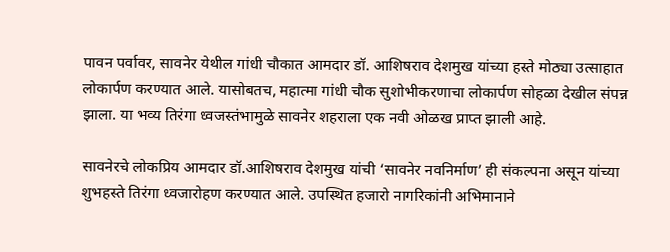पावन पर्वावर, सावनेर येथील गांधी चौकात आमदार डॉ. आशिषराव देशमुख यांच्या हस्ते मोठ्या उत्साहात लोकार्पण करण्यात आले. यासोबतच, महात्मा गांधी चौक सुशोभीकरणाचा लोकार्पण सोहळा देखील संपन्न झाला. या भव्य तिरंगा ध्वजस्तंभामुळे सावनेर शहराला एक नवी ओळख प्राप्त झाली आहे.

सावनेरचे लोकप्रिय आमदार डॉ.आशिषराव देशमुख यांची ‘सावनेर नवनिर्माण’ ही संकल्पना असून यांच्या शुभहस्ते तिरंगा ध्वजारोहण करण्यात आले. उपस्थित हजारो नागरिकांनी अभिमानाने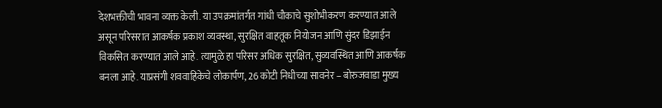देशभक्तीची भावना व्यक्त केली. या उपक्रमांतर्गत गांधी चौकाचे सुशोभीकरण करण्यात आले असून परिसरात आकर्षक प्रकाश व्यवस्था, सुरक्षित वाहतूक नियोजन आणि सुंदर डिझाईन विकसित करण्यात आले आहे. त्यामुळे हा परिसर अधिक सुरक्षित, सुव्यवस्थित आणि आकर्षक बनला आहे. याप्रसंगी शववाहिकेचे लोकार्पण, 26 कोटी निधीच्या सावनेर – बोरुजवाडा मुख्य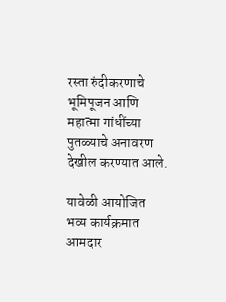रस्ता रुंदीकरणाचे भूमिपूजन आणि महात्मा गांधींच्या पुतळ्याचे अनावरण देखील करण्यात आले.

यावेळी आयोजित भव्य कार्यक्रमात आमदार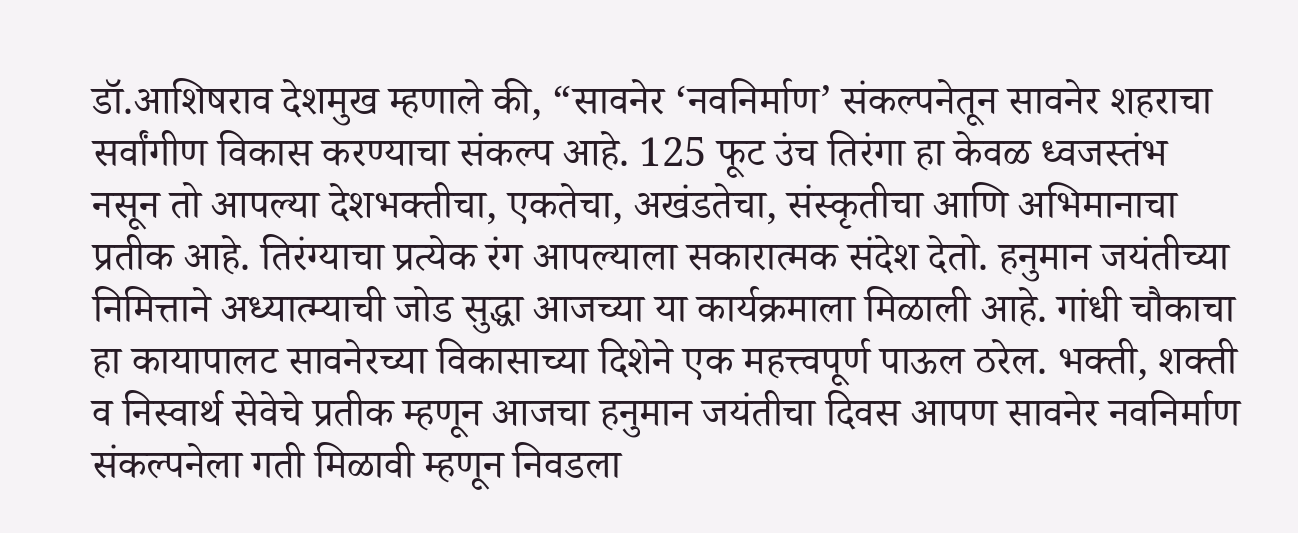डॉ.आशिषराव देशमुख म्हणाले की, “सावनेर ‘नवनिर्माण’ संकल्पनेतून सावनेर शहराचा सर्वांगीण विकास करण्याचा संकल्प आहे. 125 फूट उंच तिरंगा हा केवळ ध्वजस्तंभ नसून तो आपल्या देशभक्तीचा, एकतेचा, अखंडतेचा, संस्कृतीचा आणि अभिमानाचा प्रतीक आहे. तिरंग्याचा प्रत्येक रंग आपल्याला सकारात्मक संदेश देतो. हनुमान जयंतीच्या निमित्ताने अध्यात्म्याची जोड सुद्धा आजच्या या कार्यक्रमाला मिळाली आहे. गांधी चौकाचा हा कायापालट सावनेरच्या विकासाच्या दिशेने एक महत्त्वपूर्ण पाऊल ठरेल. भक्ती, शक्ती व निस्वार्थ सेवेचे प्रतीक म्हणून आजचा हनुमान जयंतीचा दिवस आपण सावनेर नवनिर्माण संकल्पनेला गती मिळावी म्हणून निवडला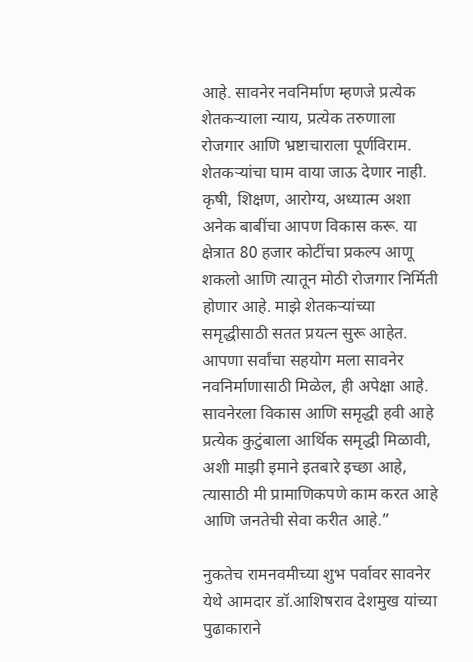आहे. सावनेर नवनिर्माण म्हणजे प्रत्येक शेतकऱ्याला न्याय, प्रत्येक तरुणाला रोजगार आणि भ्रष्टाचाराला पूर्णविराम. शेतकऱ्यांचा घाम वाया जाऊ देणार नाही. कृषी, शिक्षण, आरोग्य, अध्यात्म अशा अनेक बाबींचा आपण विकास करू. या क्षेत्रात 80 हजार कोटींचा प्रकल्प आणू शकलो आणि त्यातून मोठी रोजगार निर्मिती होणार आहे. माझे शेतकऱ्यांच्या समृद्धीसाठी सतत प्रयत्न सुरू आहेत. आपणा सर्वांचा सहयोग मला सावनेर नवनिर्माणासाठी मिळेल, ही अपेक्षा आहे. सावनेरला विकास आणि समृद्धी हवी आहे प्रत्येक कुटुंबाला आर्थिक समृद्धी मिळावी, अशी माझी इमाने इतबारे इच्छा आहे, त्यासाठी मी प्रामाणिकपणे काम करत आहे आणि जनतेची सेवा करीत आहे.”

नुकतेच रामनवमीच्या शुभ पर्वावर सावनेर येथे आमदार डॉ.आशिषराव देशमुख यांच्या पुढाकाराने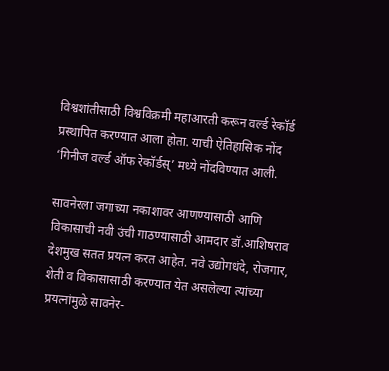विश्वशांतीसाठी विश्वविक्रमी महाआरती करून वर्ल्ड रेकॉर्ड प्रस्थापित करण्यात आला होता. याची ऐतिहासिक नोंद ‘गिनीज वर्ल्ड ऑफ रेकॉर्डस्’ मध्ये नोंदविण्यात आली.

सावनेरला जगाच्या नकाशावर आणण्यासाठी आणि विकासाची नवी उंची गाठण्यासाठी आमदार डॉ.आशिषराव देशमुख सतत प्रयत्न करत आहेत. नवे उद्योगधंदे, रोजगार, शेती व विकासासाठी करण्यात येत असलेल्या त्यांच्या प्रयत्नांमुळे सावनेर-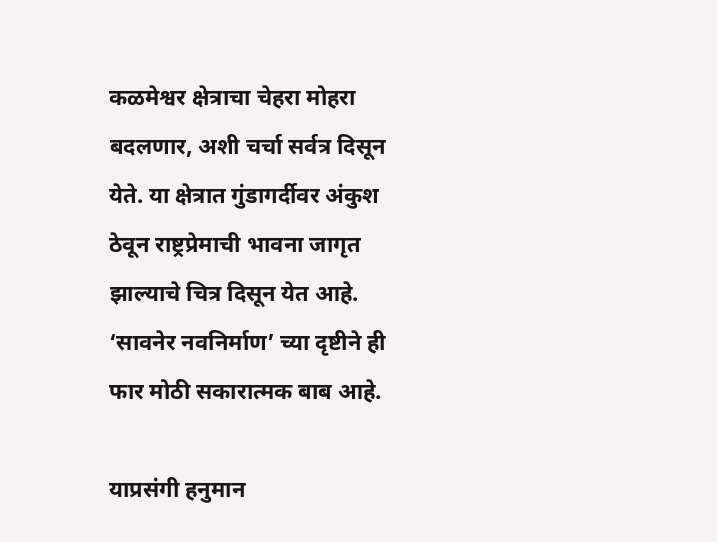कळमेश्वर क्षेत्राचा चेहरा मोहरा बदलणार, अशी चर्चा सर्वत्र दिसून येते. या क्षेत्रात गुंडागर्दीवर अंकुश ठेवून राष्ट्रप्रेमाची भावना जागृत झाल्याचे चित्र दिसून येत आहे. ‘सावनेर नवनिर्माण’ च्या दृष्टीने ही फार मोठी सकारात्मक बाब आहे.

याप्रसंगी हनुमान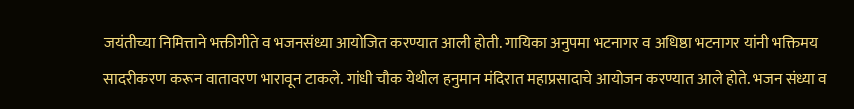जयंतीच्या निमित्ताने भक्तीगीते व भजनसंध्या आयोजित करण्यात आली होती. गायिका अनुपमा भटनागर व अधिष्ठा भटनागर यांनी भक्तिमय सादरीकरण करून वातावरण भारावून टाकले. गांधी चौक येथील हनुमान मंदिरात महाप्रसादाचे आयोजन करण्यात आले होते. भजन संध्या व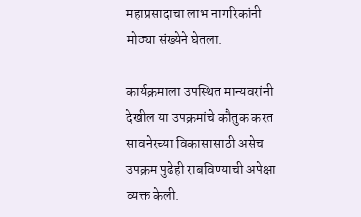महाप्रसादाचा लाभ नागरिकांनी मोठ्या संख्येने घेतला.

कार्यक्रमाला उपस्थित मान्यवरांनी देखील या उपक्रमांचे कौतुक करत सावनेरच्या विकासासाठी असेच उपक्रम पुढेही राबविण्याची अपेक्षा व्यक्त केली.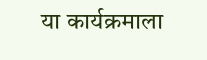या कार्यक्रमाला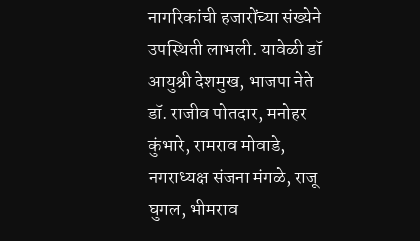नागरिकांची हजारोंच्या संख्येने उपस्थिती लाभली. यावेळी डॉ आयुश्री देशमुख, भाजपा नेते डॉ. राजीव पोतदार, मनोहर कुंभारे, रामराव मोवाडे, नगराध्यक्ष संजना मंगळे, राजू घुगल, भीमराव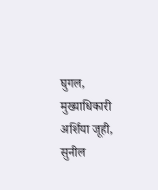घुगल, मुख्याधिकारी अर्शिया जूही, सुनील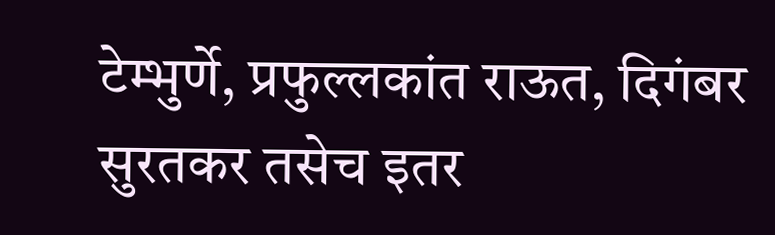टेम्भुर्णे, प्रफुल्लकांत राऊत, दिगंबर सुरतकर तसेच इतर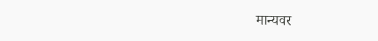मान्यवर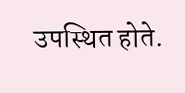उपस्थित होते.